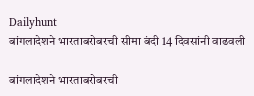Dailyhunt
बांगलादेशने भारताबरोबरची सीमा बंदी 14 दिवसांनी वाढवली

बांगलादेशने भारताबरोबरची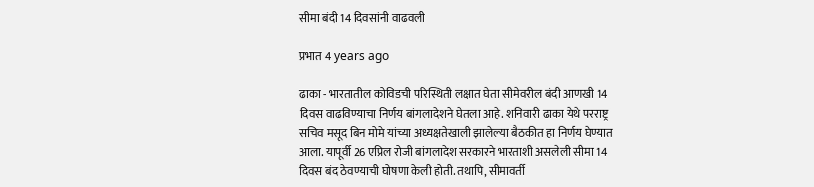सीमा बंदी 14 दिवसांनी वाढवली

प्रभात 4 years ago

ढाका - भारतातील कोविडची परिस्थिती लक्षात घेता सीमेवरील बंदी आणखी 14 दिवस वाढविण्याचा निर्णय बांगलादेशने घेतला आहे. शनिवारी ढाका येथे परराष्ट्र सचिव मसूद बिन मोमे यांच्या अध्यक्षतेखाली झालेल्या बैठकीत हा निर्णय घेण्यात आला. यापूर्वी 26 एप्रिल रोजी बांगलादेश सरकारने भारताशी असलेली सीमा 14 दिवस बंद ठेवण्याची घोषणा केली होती. तथापि, सीमावर्ती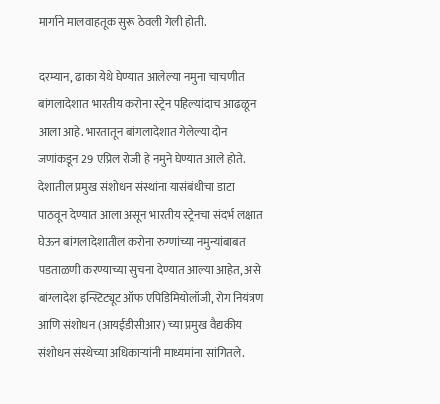मार्गाने मालवाहतूक सुरू ठेवली गेली होती.

दरम्यान, ढाका येथे घेण्यात आलेल्या नमुना चाचणीत बांगलादेशात भारतीय करोना स्ट्रेन पहिल्यांदाच आढळून आला आहे. भारतातून बांगलादेशात गेलेल्या दोन जणांकडून 29 एप्रिल रोजी हे नमुने घेण्यात आले होते. देशातील प्रमुख संशोधन संस्थांना यासंबंधीचा डाटा पाठवून देण्यात आला असून भारतीय स्ट्रेनचा संदर्भ लक्षात घेऊन बांगलादेशातील करोना रुग्णांच्या नमुन्यांबाबत पडताळणी करण्याच्या सुचना देण्यात आल्या आहेत, असे बांग्लादेश इन्स्टिट्यूट ऑफ एपिडिमियोलॉजी, रोग नियंत्रण आणि संशोधन (आयईडीसीआर) च्या प्रमुख वैद्यकीय संशोधन संस्थेच्या अधिकाऱ्यांनी माध्यमांना सांगितले.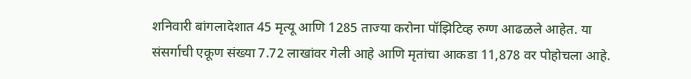शनिवारी बांगलादेशात 45 मृत्यू आणि 1285 ताज्या करोना पॉझिटिव्ह रुग्ण आढळले आहेत. या संसर्गाची एकूण संख्या 7.72 लाखांवर गेली आहे आणि मृतांचा आकडा 11,878 वर पोहोचला आहे.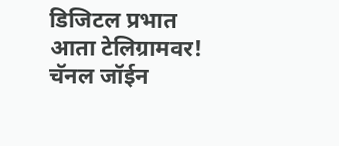डिजिटल प्रभात आता टेलिग्रामवर! चॅनल जॉईन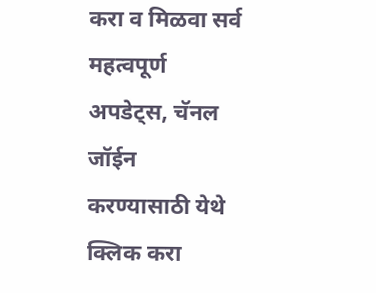करा व मिळवा सर्व महत्वपूर्ण अपडेट्स, चॅनल जॉईन करण्यासाठी येथे क्लिक करा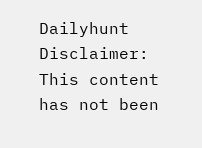Dailyhunt
Disclaimer: This content has not been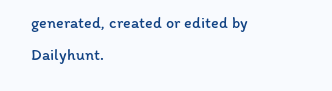generated, created or edited by Dailyhunt.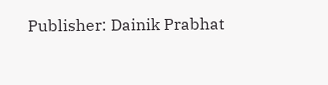Publisher: Dainik Prabhat